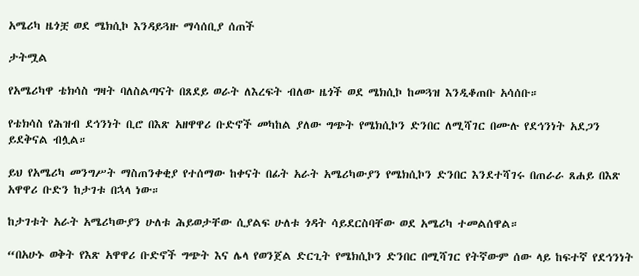አሜሪካ ዜጎቿ ወደ ሜክሲኮ እንዳይጓዙ ማሳሰቢያ ሰጠች

ታትሟል

የአሜሪካዋ ቴክሳስ ግዛት ባለስልጣናት በጸደይ ወራት ለእረፍት ብለው ዜጎች ወደ ሜክሲኮ ከመጓዝ እንዲቆጠቡ አሳሰቡ።

የቴክሳስ የሕዝብ ደኅንነት ቢሮ በእጽ አዘዋዋሪ ቡድኖች መካከል ያለው ግጭት የሜክሲኮን ድንበር ለሚሻገር በሙሉ የደኅንነት አደጋን ይደቅናል ብሏል።

ይህ የአሜሪካ መንግሥት ማስጠንቀቂያ የተሰማው ከቀናት በፊት አራት አሜሪካውያን የሜክሲኮን ድንበር እንደተሻገሩ በጠራራ ጸሐይ በእጽ አዋዋሪ ቡድን ከታገቱ በኋላ ነው።

ከታገቱት አራት አሜሪካውያን ሁለቱ ሕይወታቸው ሲያልፍ ሁለቱ ጎዳት ሳይደርስባቸው ወደ አሜሪካ ተመልሰዋል።

“በአሁኑ ወቅት የእጽ አዋዋሪ ቡድኖች ግጭት እና ሌላ የወንጀል ድርጊት የሜክሲኮን ድንበር በሚሻገር የትኛውም ሰው ላይ ከፍተኛ የደኅንነት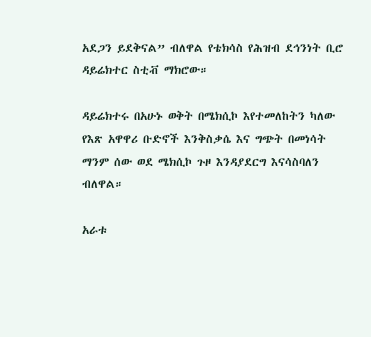አደጋን ይደቅናል” ብለዋል የቴክሳስ የሕዝብ ደኅንነት ቢሮ ዳይሬክተር ስቲቭ ማክሮው።

ዳይሬክተሩ በአሁኑ ወቅት በሜክሲኮ እየተመለከትን ካለው የእጽ አዋዋሪ ቡድኖች እንቅስቃሴ እና ግጭት በመነሳት ማንም ሰው ወደ ሜክሲኮ ጉዞ እንዳያደርግ እናሳስባለን ብለዋል።

አራቱ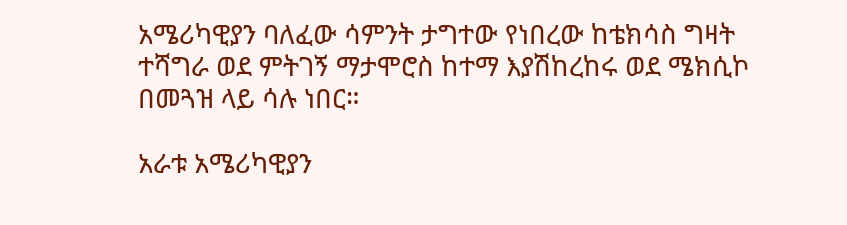አሜሪካዊያን ባለፈው ሳምንት ታግተው የነበረው ከቴክሳስ ግዛት ተሻግራ ወደ ምትገኝ ማታሞሮስ ከተማ እያሽከረከሩ ወደ ሜክሲኮ በመጓዝ ላይ ሳሉ ነበር።

አራቱ አሜሪካዊያን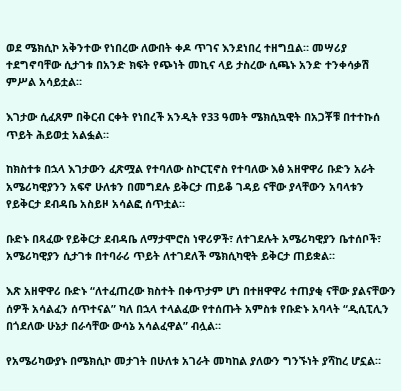ወደ ሜክሲኮ አቅንተው የነበረው ለውበት ቀዶ ጥገና እንደነበረ ተዘግቧል። መሣሪያ ተደግኖባቸው ሲታገቱ በአንድ ክፍት የጭነት መኪና ላይ ታስረው ሲጫኑ አንድ ተንቀሳቃሽ ምሥል አሳይቷል።

እገታው ሲፈጸም በቅርብ ርቀት የነበረች አንዲት የ33 ዓመት ሜክሲኳዊት በአጋቾቹ በተተኩሰ ጥይት ሕይወቷ አልፏል።

ከክስተቱ በኋላ እገታውን ፈጽሟል የተባለው ስኮርፒኖስ የተባለው እፅ አዘዋዋሪ ቡድን አራት አሜሪካዊያንን አፍኖ ሁለቱን በመግደሉ ይቅርታ ጠይቆ ገዳይ ናቸው ያላቸውን አባላቱን የይቅርታ ደብዳቤ አስይዞ አሳልፎ ሰጥቷል።

ቡድኑ በጻፈው የይቅርታ ደብዳቤ ለማታሞሮስ ነዋሪዎች፣ ለተገደሉት አሜሪካዊያን ቤተሰቦች፣ አሜሪካዊያን ሲታገቱ በተባራሪ ጥይት ለተገደለች ሜክሲካዊት ይቅርታ ጠይቋል።

እጽ አዘዋዋሪ ቡድኑ “ለተፈጠረው ክስተት በቀጥታም ሆነ በተዘዋዋሪ ተጠያቂ ናቸው ያልናቸውን ሰዎች አሳልፈን ሰጥተናል” ካለ በኋላ ተላልፈው የተሰጡት አምስቱ የቡድኑ አባላት “ዲሲፒሊን በጎደለው ሁኔታ በራሳቸው ውሳኔ አሳልፈዋል” ብሏል።

የአሜሪካውያኑ በሜክሲኮ መታገት በሁለቱ አገራት መካከል ያለውን ግንኙነት ያሻከረ ሆኗል።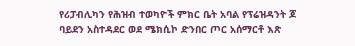የሪፓብሊካን የሕዝብ ተወካዮች ምክር ቤት አባል የፕሬዝዳንት ጆ ባይደን አስተዳደር ወደ ሜክሲኮ ድንበር ጦር አሰማርቶ እጽ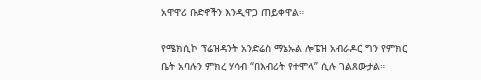አዋዋሪ ቡድኖችን እንዲዋጋ ጠይቀዋል።

የሜክሲኮ ፕሬዝዳንት አንድሬስ ማኔኡል ሎፔዝ አብራዶር ግን የምክር ቤት አባሉን ምክረ ሃሳብ “በእብሪት የተሞላ” ሲሉ ገልጸውታል።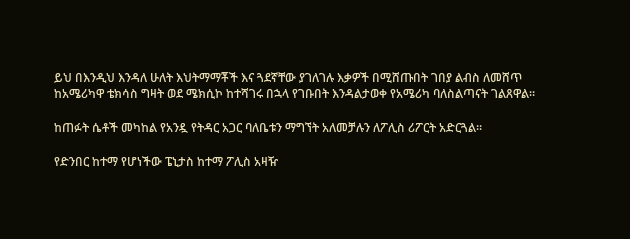ይህ በእንዲህ እንዳለ ሁለት እህትማማቾች እና ጓደኛቸው ያገለገሉ እቃዎች በሚሸጡበት ገበያ ልብስ ለመሸጥ ከአሜሪካዋ ቴክሳስ ግዛት ወደ ሜክሲኮ ከተሻገሩ በኋላ የገቡበት እንዳልታወቀ የአሜሪካ ባለስልጣናት ገልጸዋል።

ከጠፉት ሴቶች መካከል የአንዷ የትዳር አጋር ባለቤቱን ማግኘት አለመቻሉን ለፖሊስ ሪፖርት አድርጓል።

የድንበር ከተማ የሆነችው ፔኒታስ ከተማ ፖሊስ አዛዥ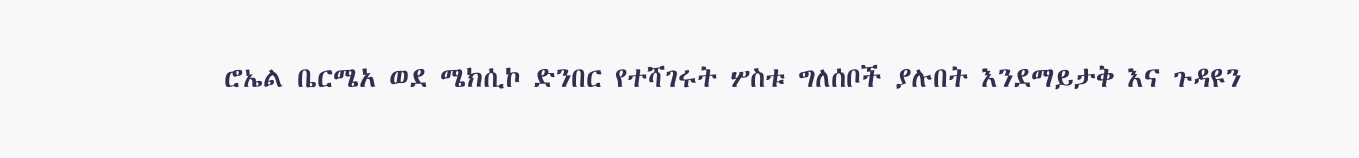ሮኤል ቤርሜአ ወደ ሜክሲኮ ድንበር የተሻገሩት ሦስቱ ግለሰቦች ያሉበት እንደማይታቅ እና ጉዳዩን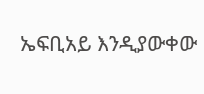ኤፍቢአይ እንዲያውቀው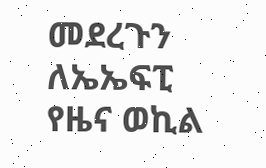መደረጉን ለኤኤፍፒ የዜና ወኪል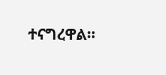ተናግረዋል።